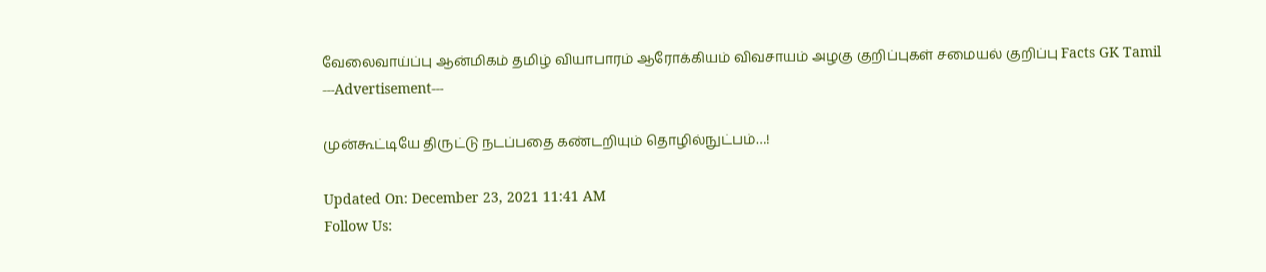வேலைவாய்ப்பு ஆன்மிகம் தமிழ் வியாபாரம் ஆரோக்கியம் விவசாயம் அழகு குறிப்புகள் சமையல் குறிப்பு Facts GK Tamil
---Advertisement---

முன்கூட்டியே திருட்டு நடப்பதை கண்டறியும் தொழில்நுட்பம்…!

Updated On: December 23, 2021 11:41 AM
Follow Us: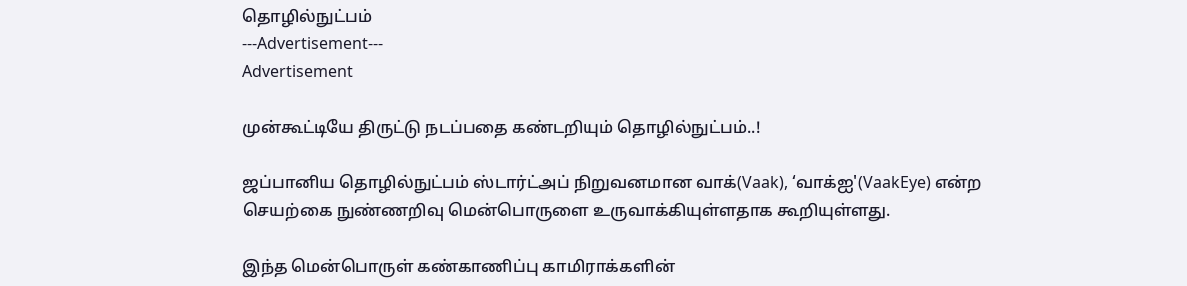தொழில்நுட்பம்
---Advertisement---
Advertisement

முன்கூட்டியே திருட்டு நடப்பதை கண்டறியும் தொழில்நுட்பம்..!

ஜப்பானிய தொழில்நுட்பம் ஸ்டார்ட்அப் நிறுவனமான வாக்(Vaak), ‘வாக்ஐ'(VaakEye) என்ற செயற்கை நுண்ணறிவு மென்பொருளை உருவாக்கியுள்ளதாக கூறியுள்ளது.

இந்த மென்பொருள் கண்காணிப்பு காமிராக்களின்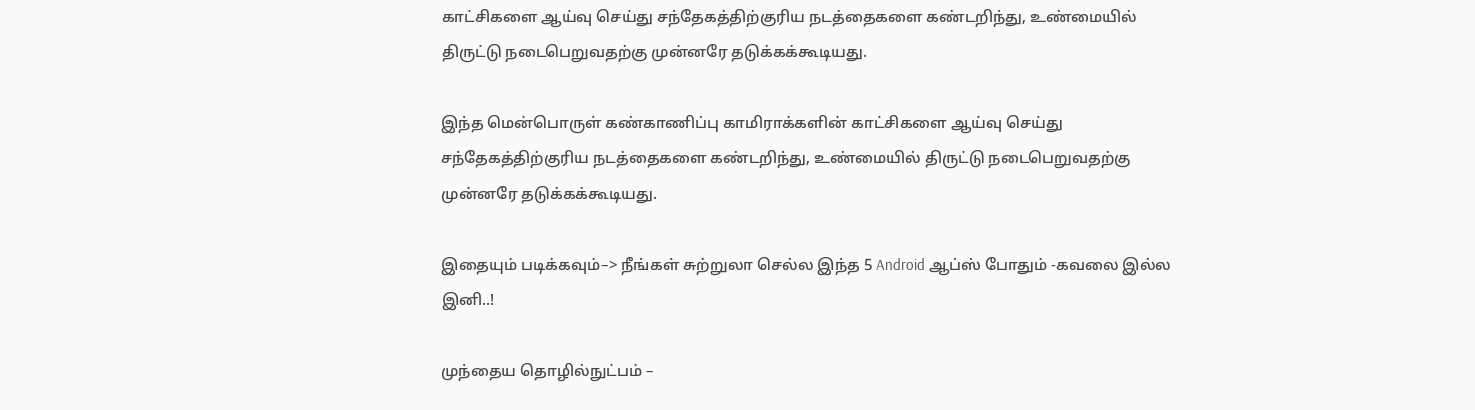காட்சிகளை ஆய்வு செய்து சந்தேகத்திற்குரிய நடத்தைகளை கண்டறிந்து, உண்மையில் திருட்டு நடைபெறுவதற்கு முன்னரே தடுக்கக்கூடியது.

இந்த மென்பொருள் கண்காணிப்பு காமிராக்களின் காட்சிகளை ஆய்வு செய்து சந்தேகத்திற்குரிய நடத்தைகளை கண்டறிந்து, உண்மையில் திருட்டு நடைபெறுவதற்கு முன்னரே தடுக்கக்கூடியது.

இதையும் படிக்கவும்–> நீங்கள் சுற்றுலா செல்ல இந்த 5 Android ஆப்ஸ் போதும் -கவலை இல்ல இனி..!

முந்தைய தொழில்நுட்பம் –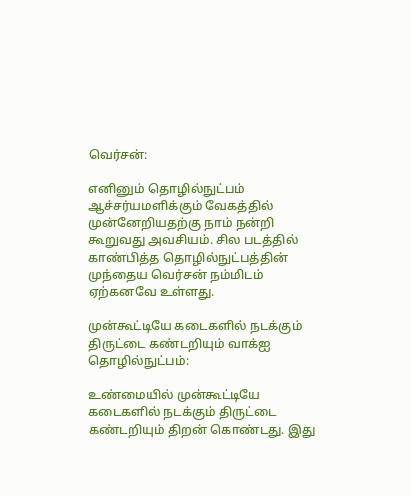வெர்சன்:

எனினும் தொழில்நுட்பம் ஆச்சர்யமளிக்கும் வேகத்தில் முன்னேறியதற்கு நாம் நன்றி கூறுவது அவசியம். சில படத்தில் காண்பித்த தொழில்நுட்பத்தின் முந்தைய வெர்சன் நம்மிடம் ஏற்கனவே உள்ளது.

முன்கூட்டியே கடைகளில் நடக்கும் திருட்டை கண்டறியும் வாக்ஐ தொழில்நுட்பம்:

உண்மையில் முன்கூட்டியே கடைகளில் நடக்கும் திருட்டை கண்டறியும் திறன் கொண்டது. இது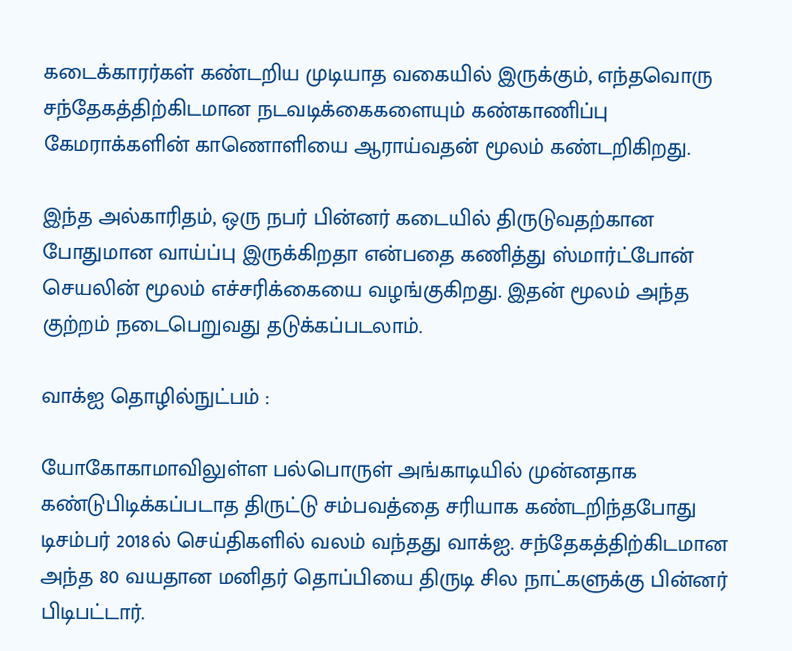கடைக்காரர்கள் கண்டறிய முடியாத வகையில் இருக்கும், எந்தவொரு சந்தேகத்திற்கிடமான நடவடிக்கைகளையும் கண்காணிப்பு கேமராக்களின் காணொளியை ஆராய்வதன் மூலம் கண்டறிகிறது.

இந்த அல்காரிதம், ஒரு நபர் பின்னர் கடையில் திருடுவதற்கான போதுமான வாய்ப்பு இருக்கிறதா என்பதை கணித்து ஸ்மார்ட்போன் செயலின் மூலம் எச்சரிக்கையை வழங்குகிறது. இதன் மூலம் அந்த குற்றம் நடைபெறுவது தடுக்கப்படலாம்.

வாக்ஐ தொழில்நுட்பம் :

யோகோகாமாவிலுள்ள பல்பொருள் அங்காடியில் முன்னதாக கண்டுபிடிக்கப்படாத திருட்டு சம்பவத்தை சரியாக கண்டறிந்தபோது டிசம்பர் 2018ல் செய்திகளில் வலம் வந்தது வாக்ஐ. சந்தேகத்திற்கிடமான அந்த 80 வயதான மனிதர் தொப்பியை திருடி சில நாட்களுக்கு பின்னர் பிடிபட்டார்.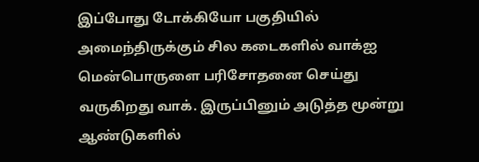இப்போது டோக்கியோ பகுதியில் அமைந்திருக்கும் சில கடைகளில் வாக்ஐ மென்பொருளை பரிசோதனை செய்து வருகிறது வாக். இருப்பினும் அடுத்த மூன்று ஆண்டுகளில்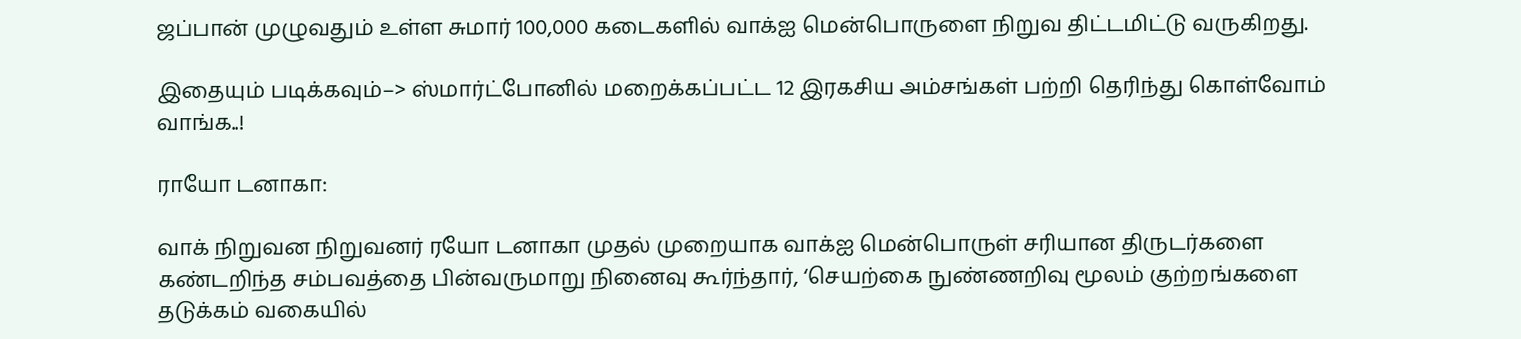ஜப்பான் முழுவதும் உள்ள சுமார் 100,000 கடைகளில் வாக்ஐ மென்பொருளை நிறுவ திட்டமிட்டு வருகிறது.

இதையும் படிக்கவும்–> ஸ்மார்ட்போனில் மறைக்கப்பட்ட 12 இரகசிய அம்சங்கள் பற்றி தெரிந்து கொள்வோம் வாங்க..!

ராயோ டனாகா:

வாக் நிறுவன நிறுவனர் ரயோ டனாகா முதல் முறையாக வாக்ஐ மென்பொருள் சரியான திருடர்களை கண்டறிந்த சம்பவத்தை பின்வருமாறு நினைவு கூர்ந்தார், ‘செயற்கை நுண்ணறிவு மூலம் குற்றங்களை தடுக்கம் வகையில்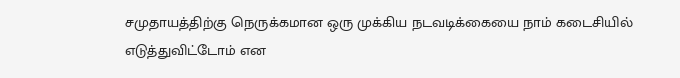சமுதாயத்திற்கு நெருக்கமான ஒரு முக்கிய நடவடிக்கையை நாம் கடைசியில் எடுத்துவிட்டோம் என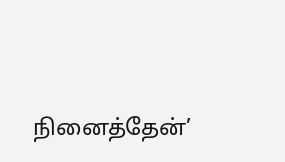நினைத்தேன்’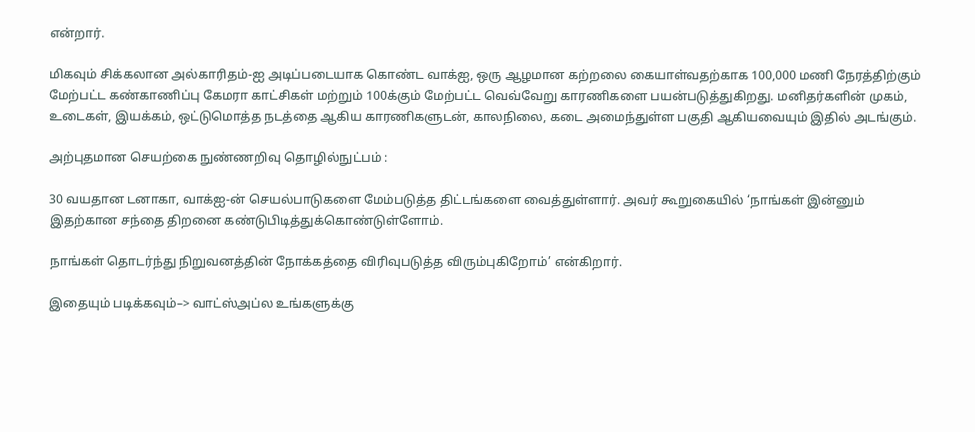என்றார்.

மிகவும் சிக்கலான அல்காரிதம்-ஐ அடிப்படையாக கொண்ட வாக்ஐ, ஒரு ஆழமான கற்றலை கையாள்வதற்காக 100,000 மணி நேரத்திற்கும் மேற்பட்ட கண்காணிப்பு கேமரா காட்சிகள் மற்றும் 100க்கும் மேற்பட்ட வெவ்வேறு காரணிகளை பயன்படுத்துகிறது. மனிதர்களின் முகம், உடைகள், இயக்கம், ஒட்டுமொத்த நடத்தை ஆகிய காரணிகளுடன், காலநிலை, கடை அமைந்துள்ள பகுதி ஆகியவையும் இதில் அடங்கும்.

அற்புதமான செயற்கை நுண்ணறிவு தொழில்நுட்பம் :

30 வயதான டனாகா, வாக்ஐ-ன் செயல்பாடுகளை மேம்படுத்த திட்டங்களை வைத்துள்ளார். அவர் கூறுகையில் ‘நாங்கள் இன்னும் இதற்கான சந்தை திறனை கண்டுபிடித்துக்கொண்டுள்ளோம்.

நாங்கள் தொடர்ந்து நிறுவனத்தின் நோக்கத்தை விரிவுபடுத்த விரும்புகிறோம்’ என்கிறார்.

இதையும் படிக்கவும்–> வாட்ஸ்அப்ல உங்களுக்கு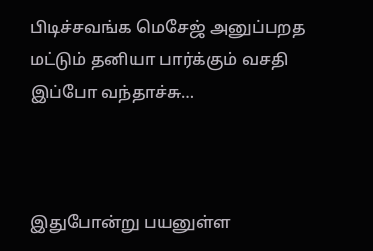பிடிச்சவங்க மெசேஜ் அனுப்பறத மட்டும் தனியா பார்க்கும் வசதி இப்போ வந்தாச்சு…



இதுபோன்று பயனுள்ள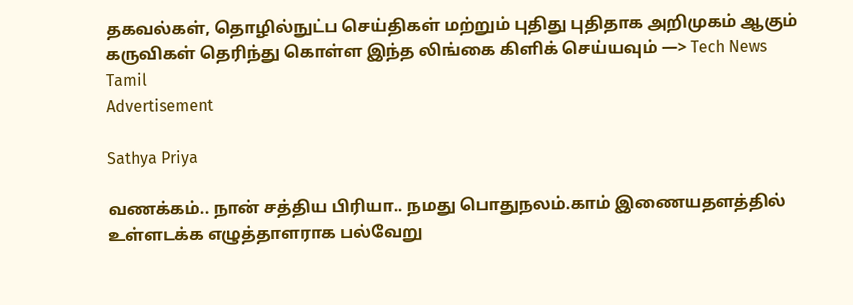தகவல்கள், தொழில்நுட்ப செய்திகள் மற்றும் புதிது புதிதாக அறிமுகம் ஆகும் கருவிகள் தெரிந்து கொள்ள இந்த லிங்கை கிளிக் செய்யவும் —> Tech News Tamil
Advertisement

Sathya Priya

வணக்கம்.. நான் சத்திய பிரியா.. நமது பொதுநலம்.காம் இணையதளத்தில் உள்ளடக்க எழுத்தாளராக பல்வேறு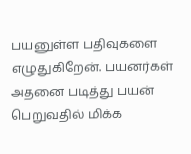பயனுள்ள பதிவுகளை எழுதுகிறேன். பயனர்கள் அதனை படித்து பயன் பெறுவதில் மிக்க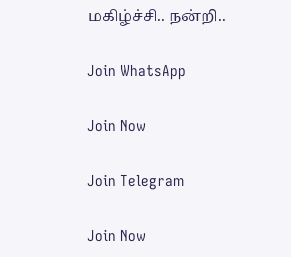மகிழ்ச்சி.. நன்றி..

Join WhatsApp

Join Now

Join Telegram

Join Now